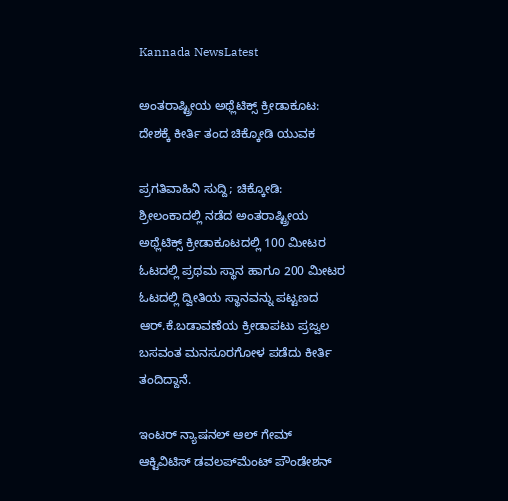Kannada NewsLatest

ಅಂತರಾಷ್ಟ್ರೀಯ ಅಥ್ಲೆಟಿಕ್ಸ್ ಕ್ರೀಡಾಕೂಟ: ದೇಶಕ್ಕೆ ಕೀರ್ತಿ ತಂದ ಚಿಕ್ಕೋಡಿ ಯುವಕ

ಪ್ರಗತಿವಾಹಿನಿ ಸುದ್ದಿ; ಚಿಕ್ಕೋಡಿ: ಶ್ರೀಲಂಕಾದಲ್ಲಿ ನಡೆದ ಅಂತರಾಷ್ಟ್ರೀಯ ಅಥ್ಲೆಟಿಕ್ಸ್ ಕ್ರೀಡಾಕೂಟದಲ್ಲಿ 100 ಮೀಟರ ಓಟದಲ್ಲಿ ಪ್ರಥಮ ಸ್ಥಾನ ಹಾಗೂ 200 ಮೀಟರ ಓಟದಲ್ಲಿ ದ್ವೀತಿಯ ಸ್ಥಾನವನ್ನು ಪಟ್ಟಣದ ಆರ್.ಕೆ.ಬಡಾವಣೆಯ ಕ್ರೀಡಾಪಟು ಪ್ರಜ್ವಲ ಬಸವಂತ ಮನಸೂರಗೋಳ ಪಡೆದು ಕೀರ್ತಿ ತಂದಿದ್ದಾನೆ.

ಇಂಟರ್ ನ್ಯಾಷನಲ್ ಆಲ್ ಗೇಮ್ ಆಕ್ಟಿವಿಟಿಸ್ ಡವಲಪ್‌ಮೆಂಟ್ ಪೌಂಡೇಶನ್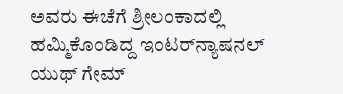ಅವರು ಈಚೆಗೆ ಶ್ರೀಲಂಕಾದಲ್ಲಿ ಹಮ್ಮಿಕೊಂಡಿದ್ದ ಇಂಟರ್‌ನ್ಯಾಷನಲ್ ಯುಥ್ ಗೇಮ್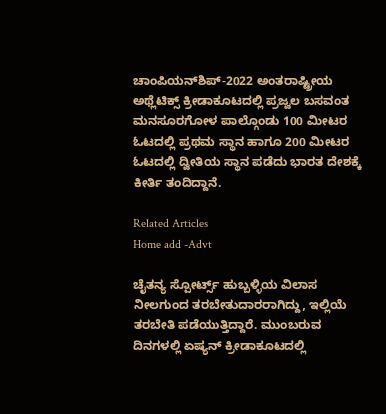ಚಾಂಪಿಯನ್‌ಶಿಪ್-2022 ಅಂತರಾಷ್ಟ್ರೀಯ ಅಥ್ಲೆಟಿಕ್ಸ್ ಕ್ರೀಡಾಕೂಟದಲ್ಲಿ ಪ್ರಜ್ವಲ ಬಸವಂತ ಮನಸೂರಗೋಳ ಪಾಲ್ಗೊಂಡು 100 ಮೀಟರ ಓಟದಲ್ಲಿ ಪ್ರಥಮ ಸ್ಥಾನ ಹಾಗೂ 200 ಮೀಟರ ಓಟದಲ್ಲಿ ದ್ವೀತಿಯ ಸ್ಥಾನ ಪಡೆದು ಭಾರತ ದೇಶಕ್ಕೆ ಕೀರ್ತಿ ತಂದಿದ್ದಾನೆ.

Related Articles
Home add -Advt

ಚೈತನ್ಯ ಸ್ಪೋರ್ಟ್ಸ್ ಹುಬ್ಬಳ್ಳಿಯ ವಿಲಾಸ ನೀಲಗುಂದ ತರಬೇತುದಾರರಾಗಿದ್ದು, ಇಲ್ಲಿಯೆ ತರಬೇತಿ ಪಡೆಯುತ್ತಿದ್ದಾರೆ. ಮುಂಬರುವ ದಿನಗಳಲ್ಲಿ ಏಷ್ಯನ್ ಕ್ರೀಡಾಕೂಟದಲ್ಲಿ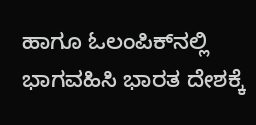ಹಾಗೂ ಓಲಂಪಿಕ್‌ನಲ್ಲಿ ಭಾಗವಹಿಸಿ ಭಾರತ ದೇಶಕ್ಕೆ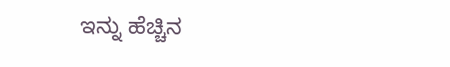ಇನ್ನು ಹೆಚ್ಚಿನ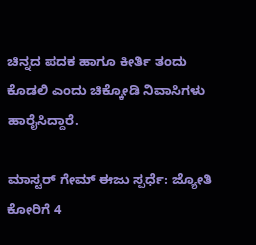ಚಿನ್ನದ ಪದಕ ಹಾಗೂ ಕೀರ್ತಿ ತಂದು ಕೊಡಲಿ ಎಂದು ಚಿಕ್ಕೋಡಿ ನಿವಾಸಿಗಳು ಹಾರೈಸಿದ್ದಾರೆ.

ಮಾಸ್ಟರ್ ಗೇಮ್ ಈಜು ಸ್ಪರ್ಧೆ: ಜ್ಯೋತಿ ಕೋರಿಗೆ 4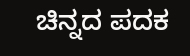ಚಿನ್ನದ ಪದಕ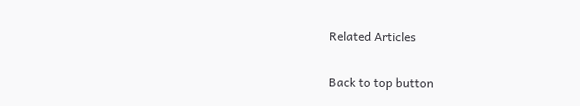Related Articles

Back to top button